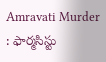Amravati Murder : ఫార్మ‌సిస్టు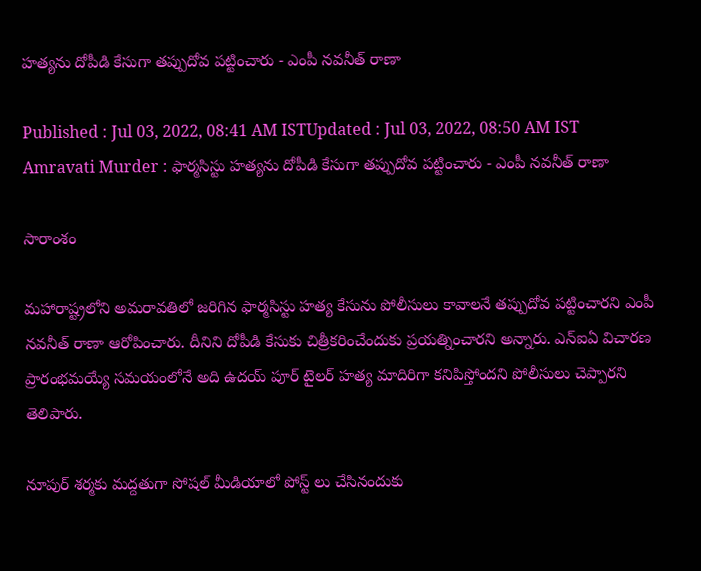హ‌త్య‌ను దోపీడి కేసుగా త‌ప్పుదోవ ప‌ట్టించారు - ఎంపీ న‌వ‌నీత్ రాణా

Published : Jul 03, 2022, 08:41 AM ISTUpdated : Jul 03, 2022, 08:50 AM IST
Amravati Murder : ఫార్మ‌సిస్టు హ‌త్య‌ను దోపీడి కేసుగా త‌ప్పుదోవ ప‌ట్టించారు - ఎంపీ న‌వ‌నీత్ రాణా

సారాంశం

మహారాష్ట్రలోని అమరావతిలో జరిగిన ఫార్మసిస్టు హత్య కేసును పోలీసులు కావాలనే తప్పుదోవ పట్టించారని ఎంపీ నవనీత్ రాణా ఆరోపించారు. దీనిని దోపీడి కేసుకు చిత్రీకరించేందుకు ప్రయత్నించారని అన్నారు. ఎన్ఐఏ విచారణ ప్రారంభమయ్యే సమయంలోనే అది ఉదయ్ పూర్ టైలర్ హత్య మాదిరిగా కనిపిస్తోందని పోలీసులు చెప్పారని తెలిపారు.

నూపుర్ శ‌ర్మ‌కు మ‌ద్ద‌తుగా సోష‌ల్ మీడియాలో పోస్ట్ లు చేసినందుకు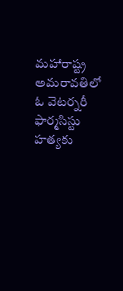మ‌హారాష్ట్ర అమ‌రావ‌తిలో ఓ వెట‌ర్న‌రీ ఫార్మ‌సిస్టు హ‌త్య‌కు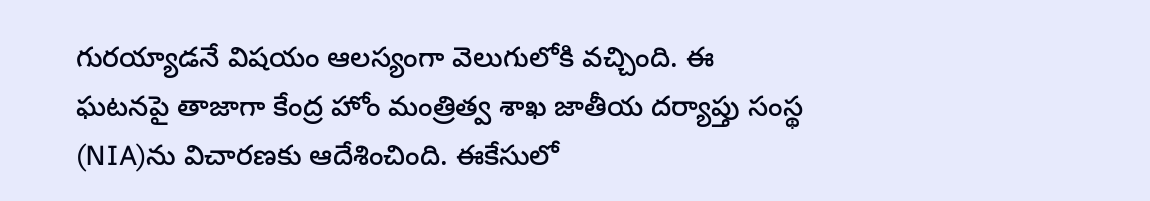గుర‌య్యాడనే విష‌యం ఆల‌స్యంగా వెలుగులోకి వ‌చ్చింది. ఈ ఘ‌ట‌న‌పై తాజాగా కేంద్ర హోం మంత్రిత్వ శాఖ జాతీయ దర్యాప్తు సంస్థ (NIA)ను విచారణకు ఆదేశించింది. ఈకేసులో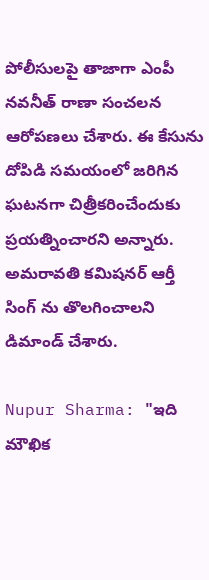పోలీసుల‌పై తాజాగా ఎంపీ న‌వనీత్ రాణా సంచ‌ల‌న ఆరోప‌ణ‌లు చేశారు. ఈ కేసును దోపిడి స‌మ‌యంలో జ‌రిగిన ఘ‌ట‌న‌గా చిత్రీక‌రించేందుకు ప్ర‌య‌త్నించార‌ని అన్నారు. అమ‌రావ‌తి క‌మిష‌న‌ర్ ఆర్తీ సింగ్ ను తొలగించాల‌ని డిమాండ్ చేశారు.

Nupur Sharma: "ఇది మౌఖిక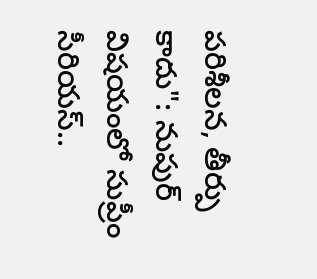పరిశీలన, తీర్పు కాదు": నుపుర్ విష‌యంలో సుప్రీం సీరియ‌స్..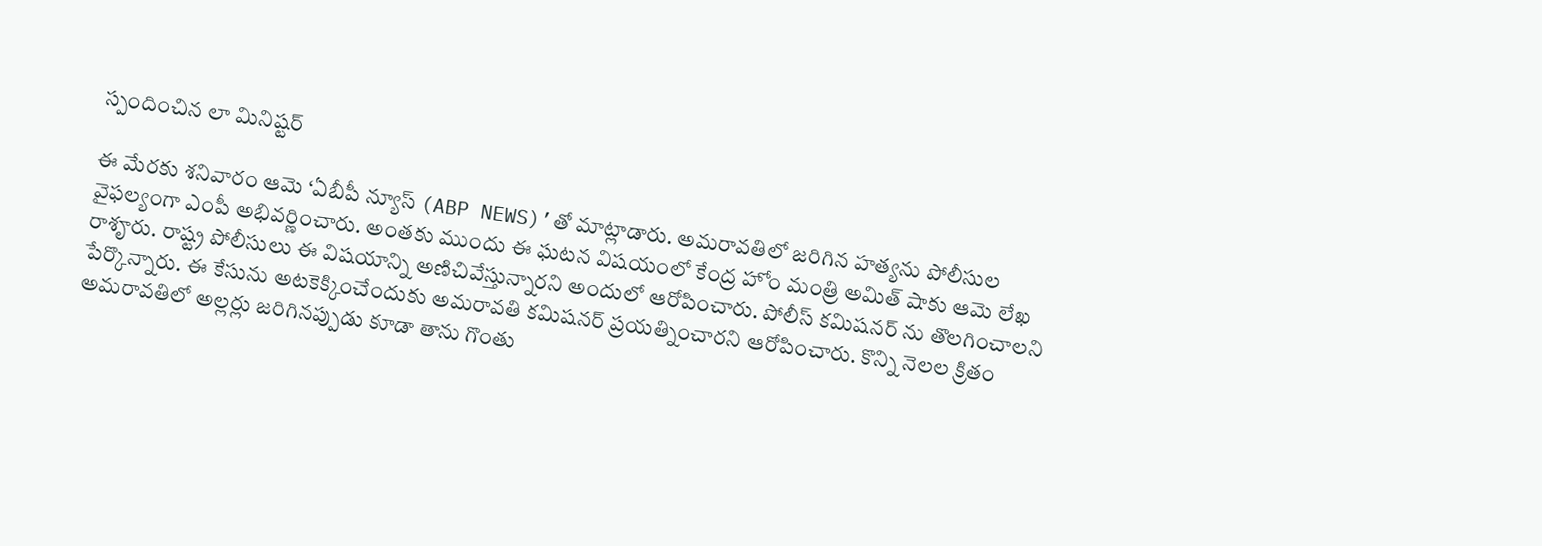స్పందించిన లా మినిష్ట‌ర్

ఈ మేర‌కు శ‌నివారం ఆమె ‘ఏబీపీ న్యూస్ (ABP NEWS)’తో మాట్లాడారు. అమరావతిలో జరిగిన హత్యను పోలీసుల వైఫల్యంగా ఎంపీ అభివ‌ర్ణించారు. అంత‌కు ముందు ఈ ఘ‌ట‌న విష‌యంలో కేంద్ర హోం మంత్రి అమిత్ షాకు ఆమె లేఖ రాశౄరు. రాష్ట్ర పోలీసులు ఈ విషయాన్ని అణిచివేస్తున్నారని అందులో ఆరోపించారు. పోలీస్ క‌మిష‌న‌ర్ ను తొల‌గించాల‌ని పేర్కొన్నారు. ఈ కేసును అటకెక్కించేందుకు అమరావతి కమిషనర్‌ ప్రయత్నించారని ఆరోపించారు. కొన్ని నెలల క్రితం అమరావతిలో అల్లర్లు జరిగినప్పుడు కూడా తాను గొంతు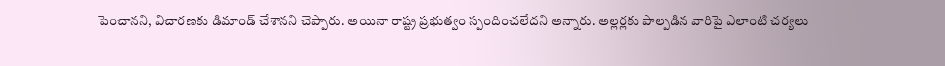పెంచానని, విచార‌ణ‌కు డిమాండ్ చేశాన‌ని చెప్పారు. అయినా రాష్ట్ర ప్రభుత్వం స్పందించ‌లేద‌ని అన్నారు. అల్లర్లకు పాల్పడిన వారిపై ఎలాంటి చర్యలు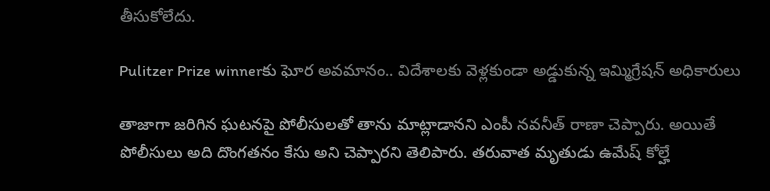తీసుకోలేదు.

Pulitzer Prize winnerకు ఘోర అవ‌మానం.. విదేశాల‌కు వెళ్ల‌కుండా అడ్డుకున్న ఇమ్మిగ్రేషన్ అధికారులు

తాజాగా జరిగిన ఘటనపై పోలీసులతో తాను మాట్లాడాన‌ని ఎంపీ న‌వ‌నీత్ రాణా చెప్పారు. అయితే పోలీసులు అది దొంగ‌త‌నం కేసు అని చెప్పార‌ని తెలిపారు. త‌రువాత మృతుడు ఉమేష్ కోల్హే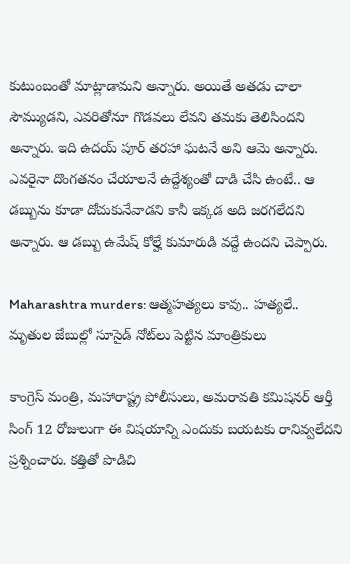కుటుంబంతో మాట్లాడామ‌ని అన్నారు. అయితే అత‌డు చాలా సౌమ్యుడ‌ని, ఎవ‌రితోనూ గొడ‌వ‌లు లేవ‌ని త‌మ‌కు తెలిసింద‌ని అన్నారు. ఇది ఉద‌య్ పూర్ త‌ర‌హా ఘ‌ట‌నే అని ఆమె అన్నారు. ఎవరైనా దొంగతనం చేయాలనే ఉద్దేశ్యంతో దాడి చేసి ఉంటే.. ఆ డబ్బును కూడా దోచుకునేవాడని కానీ ఇక్క‌డ అది జ‌ర‌గ‌లేద‌ని అన్నారు. ఆ డబ్బు ఉమేష్ కోల్హే కుమారుడి వద్దే ఉంద‌ని చెప్పారు.

Maharashtra murders: ఆత్మ‌హ‌త్యలు కావు.. హత్య‌లే.. మృతుల జేబుల్లో సూసైడ్ నోట్‌లు పెట్టిన మాంత్రికులు

కాంగ్రెస్‌ మంత్రి, మహారాష్ట్ర పోలీసులు, అమరావతి కమిషనర్‌ ఆర్తీ సింగ్‌ 12 రోజులుగా ఈ విషయాన్ని ఎందుకు బయటకు రానివ్వలేద‌ని ప్ర‌శ్నించారు. కత్తితో పొడిచి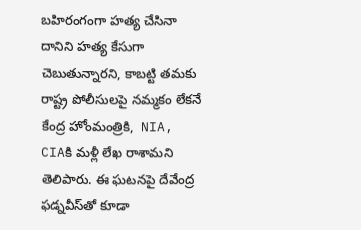బహిరంగంగా హత్య చేసినా దానిని హ‌త్య కేసుగా చెబుతున్నార‌ని, కాబ‌ట్టి తమ‌కు రాష్ట్ర పోలీసుల‌పై న‌మ్మ‌కం లేక‌నే కేంద్ర హోంమంత్రికి,  NIA, CIAకి మళ్లీ లేఖ రాశామ‌ని తెలిపారు. ఈ ఘ‌ట‌న‌పై దేవేంద్ర ఫడ్నవీస్‌తో కూడా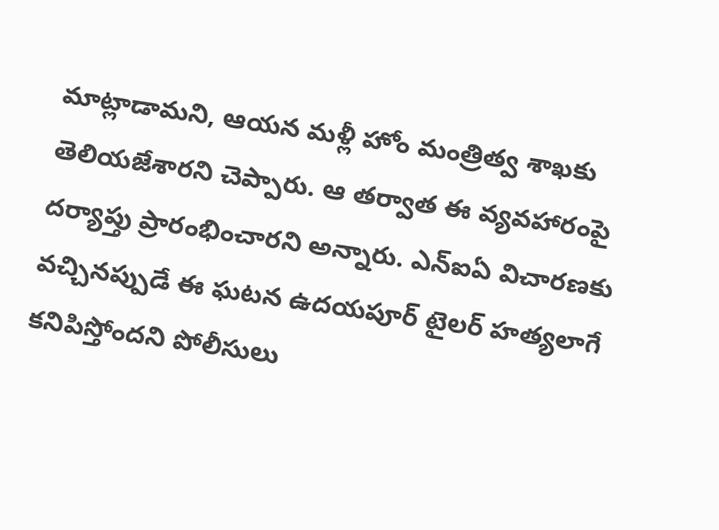మాట్లాడామని, ఆయన మళ్లీ హోం మంత్రిత్వ శాఖకు తెలియజేశారని చెప్పారు. ఆ తర్వాత ఈ వ్యవహారంపై దర్యాప్తు ప్రారంభించార‌ని అన్నారు. ఎన్ఐఏ విచారణకు వచ్చినప్పుడే ఈ ఘ‌ట‌న ఉదయపూర్ టైల‌ర్ హ‌త్యలాగే క‌నిపిస్తోంద‌ని పోలీసులు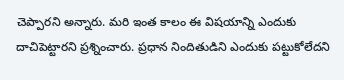చెప్పార‌ని అన్నారు. మ‌రి ఇంత కాలం ఈ విషయాన్ని ఎందుకు దాచిపెట్టారని ప్ర‌శ్నించారు. ప్ర‌ధాన నిందితుడిని ఎందుకు ప‌ట్టుకోలేద‌ని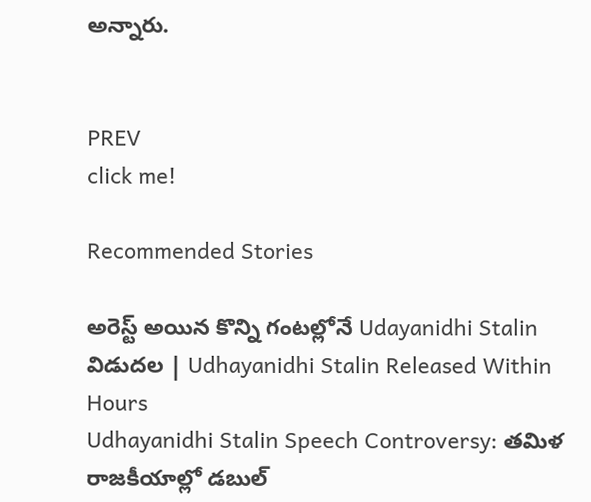అన్నారు.


PREV
click me!

Recommended Stories

అరెస్ట్ అయిన కొన్ని గంటల్లోనే Udayanidhi Stalin విడుదల | Udhayanidhi Stalin Released Within Hours
Udhayanidhi Stalin Speech Controversy: తమిళ రాజకీయాల్లో డబుల్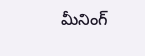మీనింగ్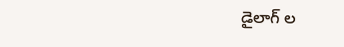డైలాగ్ ల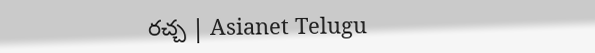రచ్చ | Asianet Telugu